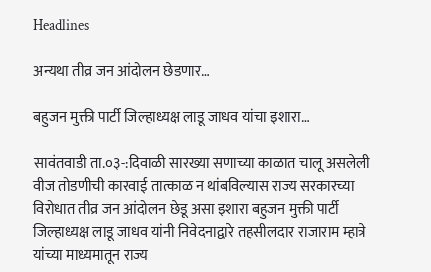Headlines

अन्यथा तीव्र जन आंदोलन छेडणार…

बहुजन मुक्ती पार्टी जिल्हाध्यक्ष लाडू जाधव यांचा इशारा…

सावंतवाडी ता.०३-:दिवाळी सारख्या सणाच्या काळात चालू असलेली वीज तोडणीची कारवाई तात्काळ न थांबविल्यास राज्य सरकारच्या विरोधात तीव्र जन आंदोलन छेडू असा इशारा बहुजन मुक्ती पार्टी जिल्हाध्यक्ष लाडू जाधव यांनी निवेदनाद्वारे तहसीलदार राजाराम म्हात्रे यांच्या माध्यमातून राज्य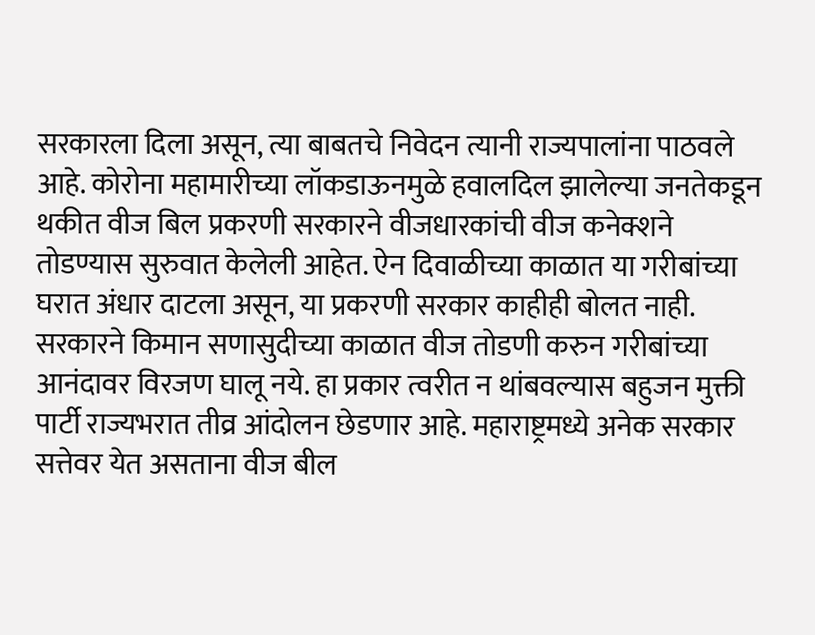सरकारला दिला असून, त्या बाबतचे निवेदन त्यानी राज्यपालांना पाठवले आहे. कोरोना महामारीच्या लॉकडाऊनमुळे हवालदिल झालेल्या जनतेकडून थकीत वीज बिल प्रकरणी सरकारने वीजधारकांची वीज कनेक्शने तोडण्यास सुरुवात केलेली आहेत. ऐन दिवाळीच्या काळात या गरीबांच्या घरात अंधार दाटला असून, या प्रकरणी सरकार काहीही बोलत नाही. सरकारने किमान सणासुदीच्या काळात वीज तोडणी करुन गरीबांच्या आनंदावर विरजण घालू नये. हा प्रकार त्वरीत न थांबवल्यास बहुजन मुक्ती पार्टी राज्यभरात तीव्र आंदोलन छेडणार आहे. महाराष्ट्रमध्ये अनेक सरकार सत्तेवर येत असताना वीज बील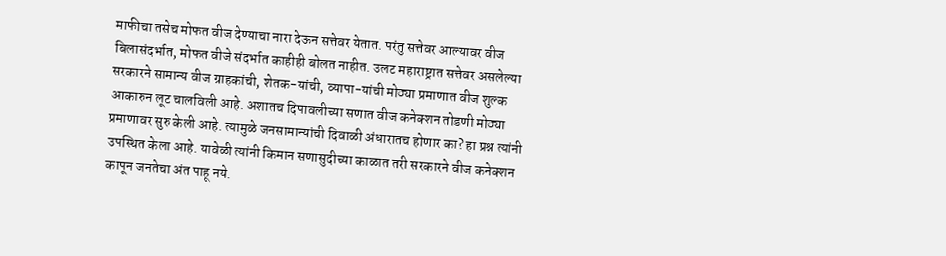माफीचा तसेच मोफत वीज देण्याचा नारा देऊन सत्तेवर येतात. परंतु सत्तेवर आल्यावर वीज बिलासंदर्भात, मोफत वीजे संदर्भात काहीही बोलत नाहीत. उलट महाराष्ट्रात सत्तेवर असलेल्या सरकारने सामान्य वीज ग्राहकांची, शेतक-यांची, व्यापा-यांची मोठ्या प्रमाणात वीज शुल्क आकारुन लूट चालविली आहे. अशातच दिपावलीच्या सणात वीज कनेक्शन तोडणी मोठ्या प्रमाणावर सुरु केली आहे. त्यामुळे जनसामान्यांची दिवाळी अंधारातच होणार का? हा प्रश्न त्यांनी उपस्थित केला आहे. यावेळी त्यांनी किमान सणासुदीच्या काळात तरी सरकारने वीज कनेक्शन कापून जनतेचा अंत पाहू नये.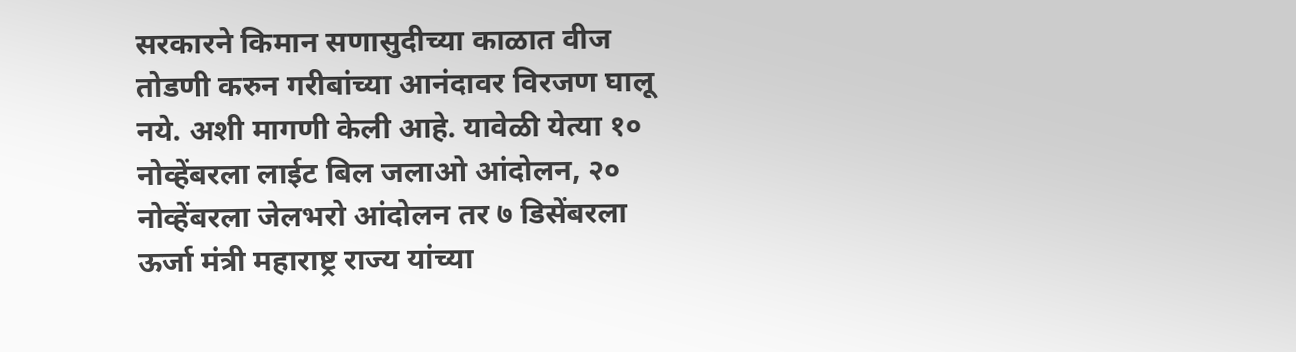सरकारने किमान सणासुदीच्या काळात वीज तोडणी करुन गरीबांच्या आनंदावर विरजण घालू नये. अशी मागणी केली आहे. यावेळी येत्या १० नोव्हेंबरला लाईट बिल जलाओ आंदोलन, २० नोव्हेंबरला जेलभरो आंदोलन तर ७ डिसेंबरला ऊर्जा मंत्री महाराष्ट्र राज्य यांच्या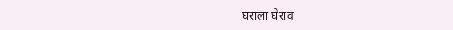घराला घेराव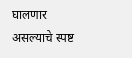घालणार असल्याचे स्पष्ट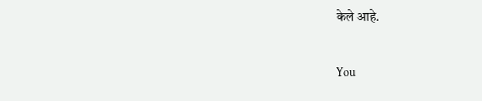केले आहे.

You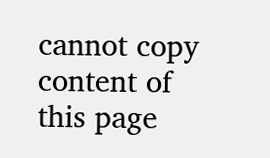cannot copy content of this page